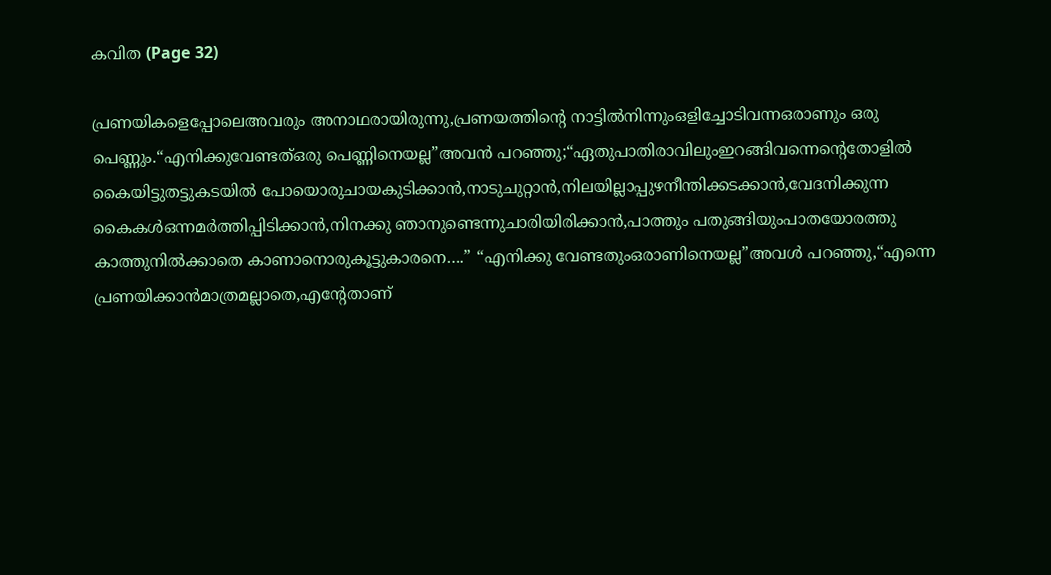കവിത (Page 32)

പ്രണയികളെപ്പോലെഅവരും അനാഥരായിരുന്നു,പ്രണയത്തിന്‍റെ നാട്ടിൽനിന്നുംഒളിച്ചോടിവന്നഒരാണും ഒരു പെണ്ണും.“എനിക്കുവേണ്ടത്ഒരു പെണ്ണിനെയല്ല”അവൻ പറഞ്ഞു;“ഏതുപാതിരാവിലുംഇറങ്ങിവന്നെന്‍റെതോളിൽ കൈയിട്ടുതട്ടുകടയിൽ പോയൊരുചായകുടിക്കാൻ,നാടുചുറ്റാൻ,നിലയില്ലാപ്പുഴനീന്തിക്കടക്കാൻ,വേദനിക്കുന്ന കൈകൾഒന്നമർത്തിപ്പിടിക്കാൻ,നിനക്കു ഞാനുണ്ടെന്നുചാരിയിരിക്കാൻ,പാത്തും പതുങ്ങിയുംപാതയോരത്തു കാത്തുനിൽക്കാതെ കാണാനൊരുകൂട്ടുകാരനെ….” “എനിക്കു വേണ്ടതുംഒരാണിനെയല്ല”അവൾ പറഞ്ഞു,“എന്നെ പ്രണയിക്കാൻമാത്രമല്ലാതെ,എന്റേതാണ്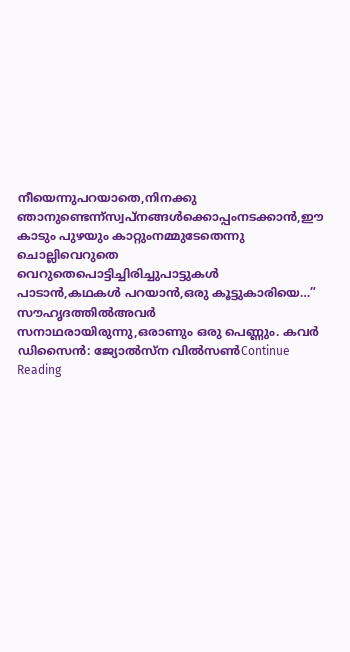നീയെന്നുപറയാതെ,നിനക്കു ഞാനുണ്ടെന്ന്സ്വപ്നങ്ങൾക്കൊപ്പംനടക്കാൻ,ഈ കാടും പുഴയും കാറ്റുംനമ്മുടേതെന്നു ചൊല്ലിവെറുതെ വെറുതെപൊട്ടിച്ചിരിച്ചുപാട്ടുകൾ പാടാൻ,കഥകൾ പറയാൻ,ഒരു കൂട്ടുകാരിയെ…” സൗഹൃദത്തിൽഅവർ സനാഥരായിരുന്നു,ഒരാണും ഒരു പെണ്ണും. കവര്‍ ഡിസൈന്‍: ജ്യോൽസ്ന വിൽസൺContinue Reading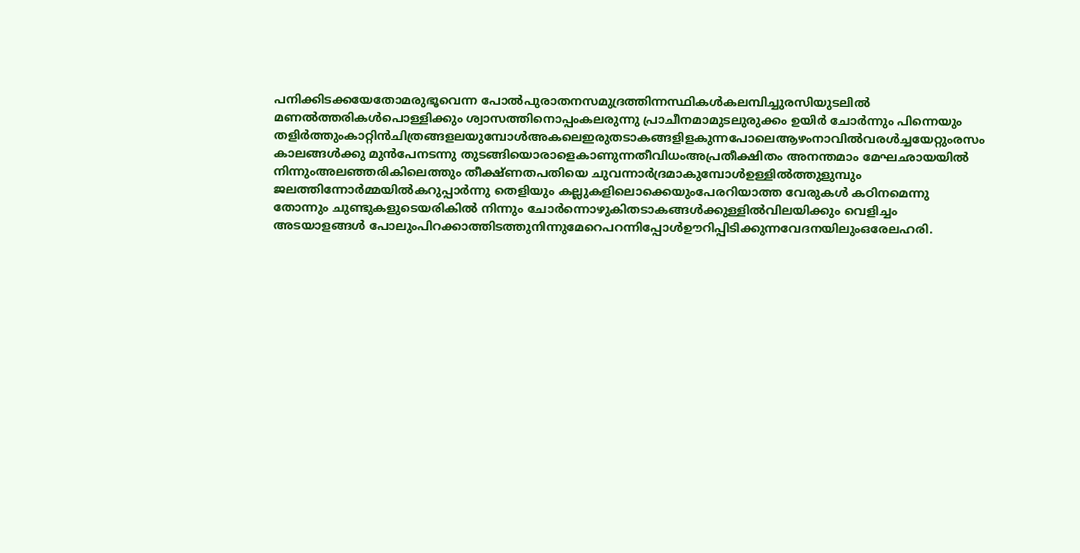പനിക്കിടക്കയേതോമരുഭൂവെന്ന പോൽപുരാതനസമുദ്രത്തിന്നസ്ഥികൾകലമ്പിച്ചുരസിയുടലിൽ മണൽത്തരികൾപൊള്ളിക്കും ശ്വാസത്തിനൊപ്പംകലരുന്നു പ്രാചീനമാമുടലുരുക്കം ഉയിർ ചോർന്നും പിന്നെയും തളിർത്തുംകാറ്റിൻചിത്രങ്ങളലയുമ്പോൾഅകലെഇരുതടാകങ്ങളിളകുന്നപോലെആഴംനാവിൽവരൾച്ചയേറ്റുംരസം കാലങ്ങൾക്കു മുൻപേനടന്നു തുടങ്ങിയൊരാളെകാണുന്നതീവിധംഅപ്രതീക്ഷിതം അനന്തമാം മേഘഛായയിൽ നിന്നുംഅലഞ്ഞരികിലെത്തും തീക്ഷ്ണതപതിയെ ചുവന്നാർദ്രമാകുമ്പോൾഉള്ളിൽത്തുളുമ്പും ജലത്തിന്നോർമ്മയിൽകറുപ്പാർന്നു തെളിയും കല്ലുകളിലൊക്കെയുംപേരറിയാത്ത വേരുകൾ കഠിനമെന്നു തോന്നും ചുണ്ടുകളുടെയരികിൽ നിന്നും ചോർന്നൊഴുകിതടാകങ്ങൾക്കുള്ളിൽവിലയിക്കും വെളിച്ചം അടയാളങ്ങൾ പോലുംപിറക്കാത്തിടത്തുനിന്നുമേറെപറന്നിപ്പോൾഊറിപ്പിടിക്കുന്നവേദനയിലുംഒരേലഹരി.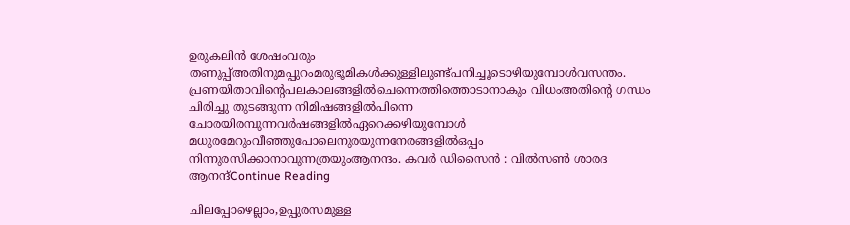ഉരുകലിൻ ശേഷംവരും തണുപ്പ്അതിനുമപ്പുറംമരുഭൂമികൾക്കുള്ളിലുണ്ട്പനിച്ചൂടൊഴിയുമ്പോൾവസന്തം. പ്രണയിതാവിൻ്റെപലകാലങ്ങളിൽചെന്നെത്തിത്തൊടാനാകും വിധംഅതിൻ്റെ ഗന്ധം ചിരിച്ചു തുടങ്ങുന്ന നിമിഷങ്ങളിൽപിന്നെ ചോരയിരമ്പുന്നവർഷങ്ങളിൽഏറെക്കഴിയുമ്പോൾ മധുരമേറുംവീഞ്ഞുപോലെനുരയുന്നനേരങ്ങളിൽഒപ്പം നിന്നുരസിക്കാനാവുന്നത്രയുംആനന്ദം. കവർ ഡിസൈൻ : വിൽസൺ ശാരദ ആനന്ദ്Continue Reading

ചിലപ്പോഴെല്ലാം,ഉപ്പുരസമുള്ള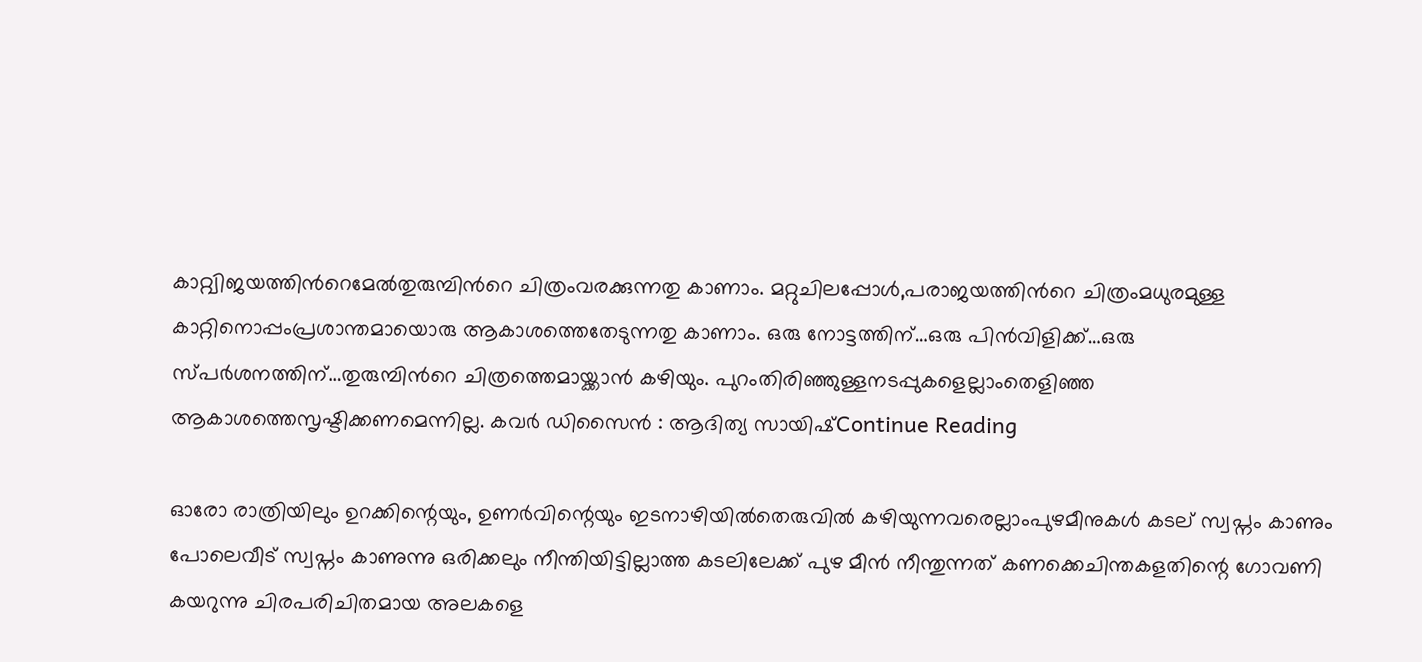കാറ്റ്വിജയത്തിൻറെമേൽതുരുമ്പിൻറെ ചിത്രംവരക്കുന്നതു കാണാം. മറ്റുചിലപ്പോൾ,പരാജയത്തിൻറെ ചിത്രംമധുരമുള്ള കാറ്റിനൊപ്പംപ്രശാന്തമായൊരു ആകാശത്തെതേടുന്നതു കാണാം. ഒരു നോട്ടത്തിന്…ഒരു പിൻവിളിക്ക്…ഒരു സ്പർശനത്തിന്…തുരുമ്പിൻറെ ചിത്രത്തെമായ്ക്കാൻ കഴിയും. പുറംതിരിഞ്ഞുള്ളനടപ്പുകളെല്ലാംതെളിഞ്ഞ ആകാശത്തെസൃഷ്ടിക്കണമെന്നില്ല. കവർ ഡിസൈൻ : ആദിത്യ സായിഷ്Continue Reading

ഓരോ രാത്രിയിലും ഉറക്കിന്റെയും, ഉണർവിന്റെയും ഇടനാഴിയിൽതെരുവിൽ കഴിയുന്നവരെല്ലാംപുഴമീനുകൾ കടല് സ്വപ്നം കാണും പോലെവീട് സ്വപ്നം കാണുന്നു ഒരിക്കലും നീന്തിയിട്ടില്ലാത്ത കടലിലേക്ക് പുഴ മീൻ നീന്തുന്നത് കണക്കെചിന്തകളതിന്റെ ഗോവണി കയറുന്നു ചിരപരിചിതമായ അലകളെ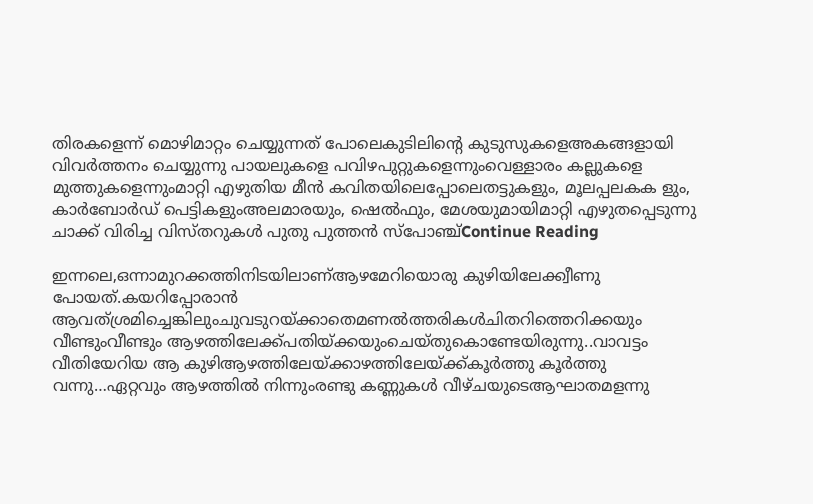തിരകളെന്ന് മൊഴിമാറ്റം ചെയ്യുന്നത് പോലെകുടിലിന്റെ കുടുസുകളെഅകങ്ങളായി വിവർത്തനം ചെയ്യുന്നു പായലുകളെ പവിഴപുറ്റുകളെന്നുംവെള്ളാരം കല്ലുകളെ മുത്തുകളെന്നുംമാറ്റി എഴുതിയ മീൻ കവിതയിലെപ്പോലെതട്ടുകളും, മൂലപ്പലകക ളും, കാർബോർഡ് പെട്ടികളുംഅലമാരയും, ഷെൽഫും, മേശയുമായിമാറ്റി എഴുതപ്പെടുന്നു ചാക്ക് വിരിച്ച വിസ്തറുകൾ പുതു പുത്തൻ സ്പോഞ്ച്Continue Reading

ഇന്നലെ,ഒന്നാമുറക്കത്തിനിടയിലാണ്ആഴമേറിയൊരു കുഴിയിലേക്ക്വീണു പോയത്.കയറിപ്പോരാൻ ആവത്ശ്രമിച്ചെങ്കിലുംചുവടുറയ്ക്കാതെമണൽത്തരികൾചിതറിത്തെറിക്കയും വീണ്ടുംവീണ്ടും ആഴത്തിലേക്ക്പതിയ്ക്കയുംചെയ്തുകൊണ്ടേയിരുന്നു..വാവട്ടം വീതിയേറിയ ആ കുഴിആഴത്തിലേയ്ക്കാഴത്തിലേയ്ക്ക്കൂർത്തു കൂർത്തു വന്നു…ഏറ്റവും ആഴത്തിൽ നിന്നുംരണ്ടു കണ്ണുകൾ വീഴ്ചയുടെആഘാതമളന്നു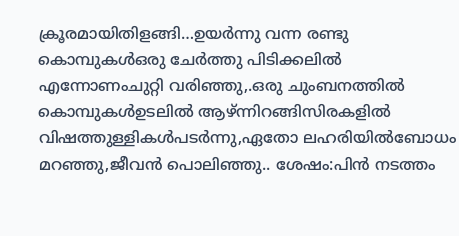ക്രൂരമായിതിളങ്ങി…ഉയർന്നു വന്ന രണ്ടു കൊമ്പുകൾഒരു ചേർത്തു പിടിക്കലിൽ എന്നോണംചുറ്റി വരിഞ്ഞു,.ഒരു ചുംബനത്തിൽ കൊമ്പുകൾഉടലിൽ ആഴ്ന്നിറങ്ങിസിരകളിൽ വിഷത്തുള്ളികൾപടർന്നു,ഏതോ ലഹരിയിൽബോധം മറഞ്ഞു,ജീവൻ പൊലിഞ്ഞു.. ശേഷം:പിൻ നടത്തം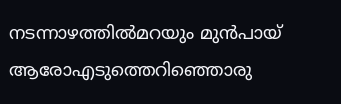നടന്നാഴത്തിൽമറയും മുൻപായ് ആരോഎടുത്തെറിഞ്ഞൊരു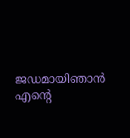ജഡമായിഞാൻ എന്റെ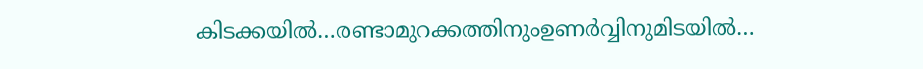കിടക്കയിൽ…രണ്ടാമുറക്കത്തിനുംഉണർവ്വിനുമിടയിൽ…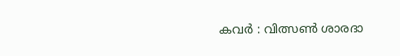കവർ : വിത്സൺ ശാരദാ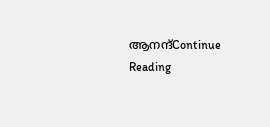ആനന്ദ്Continue Reading